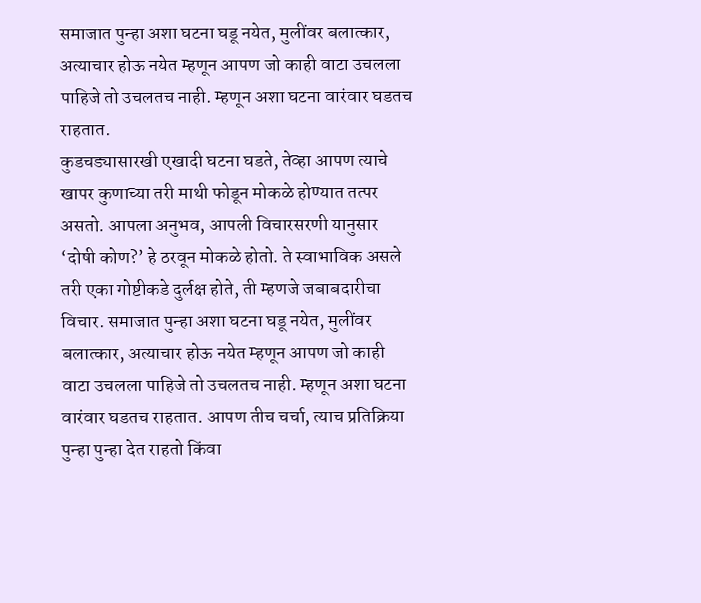समाजात पुन्हा अशा घटना घडू नयेत, मुलींवर बलात्कार, अत्याचार होऊ नयेत म्हणून आपण जो काही वाटा उचलला पाहिजे तो उचलतच नाही. म्हणून अशा घटना वारंवार घडतच राहतात.
कुडचड्यासारखी एखादी घटना घडते, तेव्हा आपण त्याचे खापर कुणाच्या तरी माथी फोडून मोकळे होण्यात तत्पर असतो. आपला अनुभव, आपली विचारसरणी यानुसार ‘दोषी कोण?’ हे ठरवून मोकळे होतो. ते स्वाभाविक असले तरी एका गोष्टीकडे दुर्लक्ष होते, ती म्हणजे जबाबदारीचा विचार. समाजात पुन्हा अशा घटना घडू नयेत, मुलींवर बलात्कार, अत्याचार होऊ नयेत म्हणून आपण जो काही वाटा उचलला पाहिजे तो उचलतच नाही. म्हणून अशा घटना वारंवार घडतच राहतात. आपण तीच चर्चा, त्याच प्रतिक्रिया पुन्हा पुन्हा देत राहतो किंवा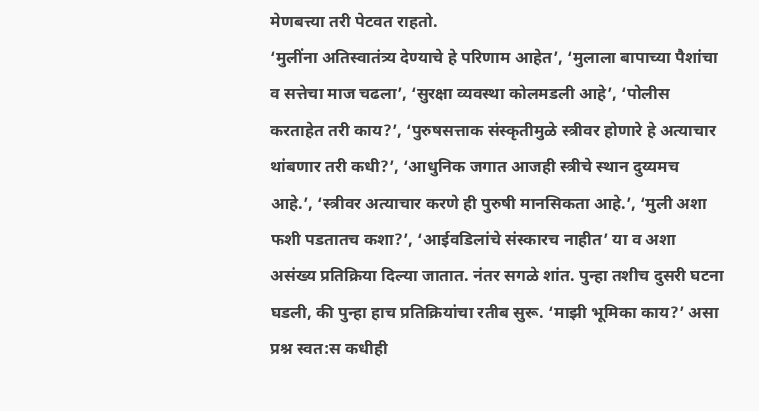मेणबत्त्या तरी पेटवत राहतो.
‘मुलींना अतिस्वातंत्र्य देण्याचे हे परिणाम आहेत’, ‘मुलाला बापाच्या पैशांचा व सत्तेचा माज चढला’, ‘सुरक्षा व्यवस्था कोलमडली आहे’, ‘पोलीस करताहेत तरी काय?’, ‘पुरुषसत्ताक संस्कृतीमुळे स्त्रीवर होणारे हे अत्याचार थांबणार तरी कधी?’, ‘आधुनिक जगात आजही स्त्रीचे स्थान दुय्यमच आहे.’, ‘स्त्रीवर अत्याचार करणे ही पुरुषी मानसिकता आहे.’, ‘मुली अशा फशी पडतातच कशा?’, ‘आईवडिलांचे संस्कारच नाहीत’ या व अशा असंख्य प्रतिक्रिया दिल्या जातात. नंतर सगळे शांत. पुन्हा तशीच दुसरी घटना घडली, की पुन्हा हाच प्रतिक्रियांचा रतीब सुरू. ‘माझी भूमिका काय?’ असा प्रश्न स्वत:स कधीही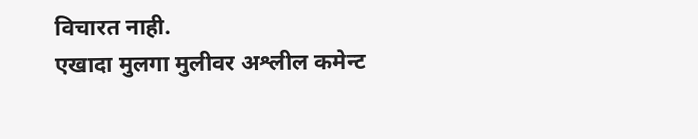विचारत नाही.
एखादा मुलगा मुलीवर अश्लील कमेन्ट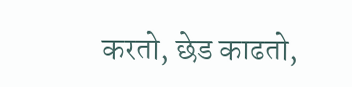करतो, छेड काढतो,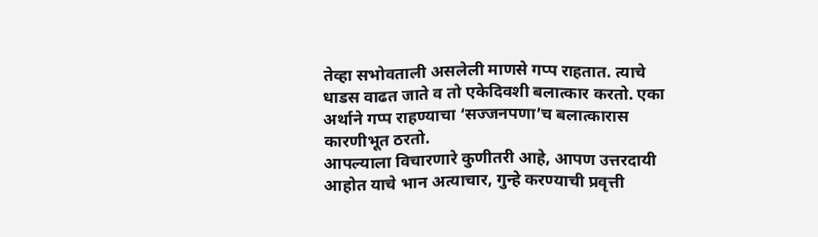तेव्हा सभोवताली असलेली माणसे गप्प राहतात. त्याचे धाडस वाढत जाते व तो एकेदिवशी बलात्कार करतो. एका अर्थाने गप्प राहण्याचा ‘सज्जनपणा’च बलात्कारास कारणीभूत ठरतो.
आपल्याला विचारणारे कुणीतरी आहे, आपण उत्तरदायी आहोत याचे भान अत्याचार, गुन्हे करण्याची प्रवृत्ती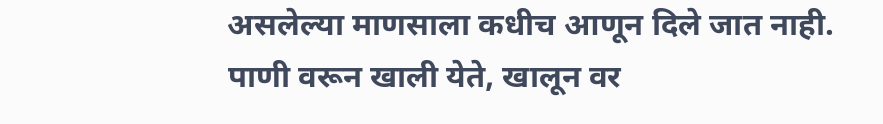असलेल्या माणसाला कधीच आणून दिले जात नाही. पाणी वरून खाली येते, खालून वर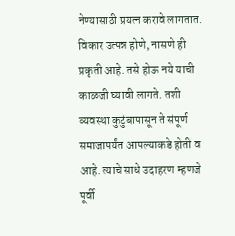नेण्यासाठी प्रयत्न करावे लागतात. विकार उत्पन्न होणे, नासणे ही प्रकृती आहे. तसे होऊ नये याची काळजी घ्यावी लागते. तशी व्यवस्था कुटुंबापासून ते संपूर्ण समाजापर्यंत आपल्याकडे होती व आहे. त्याचे साधे उदाहरण म्हणजे पूर्वी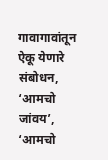गावागावांतून ऐकू येणारे संबोधन, ‘आमचो जांवय’, ‘आमचो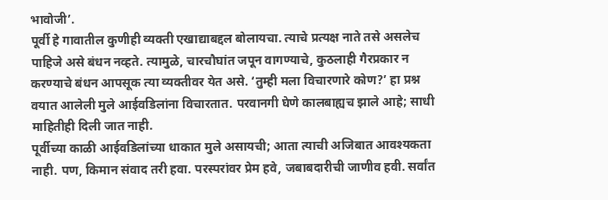भावोजी’.
पूर्वी हे गावातील कुणीही व्यक्ती एखाद्याबद्दल बोलायचा. त्याचे प्रत्यक्ष नाते तसे असलेच पाहिजे असे बंधन नव्हते. त्यामुळे, चारचौघांत जपून वागण्याचे, कुठलाही गैरप्रकार न करण्याचे बंधन आपसूक त्या व्यक्तीवर येत असे. ‘तुम्ही मला विचारणारे कोण?’ हा प्रश्न वयात आलेली मुले आईवडिलांना विचारतात. परवानगी घेणे कालबाह्यच झाले आहे; साधी माहितीही दिली जात नाही.
पूर्वीच्या काळी आईवडिलांच्या धाकात मुले असायची; आता त्याची अजिबात आवश्यकता नाही. पण, किमान संवाद तरी हवा. परस्परांवर प्रेम हवे, जबाबदारीची जाणीव हवी. सर्वांत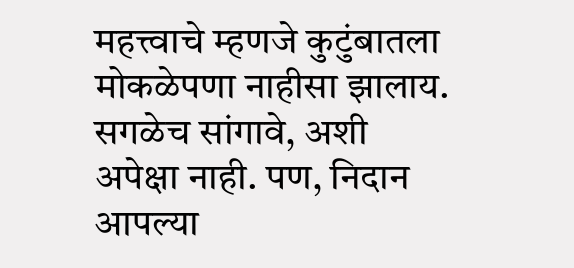महत्त्वाचे म्हणजे कुटुंबातला मोकळेपणा नाहीसा झालाय. सगळेच सांगावे, अशी अपेक्षा नाही. पण, निदान आपल्या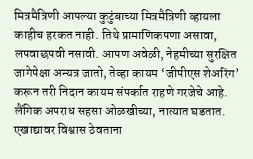मित्रमैत्रिणी आपल्या कुटुंबाच्या मित्रमैत्रिणी व्हायला काहीच हरकत नाही. तिथे प्रामाणिकपणा असावा, लपवाछपवी नसावी. आपण अवेळी, नेहमीच्या सुरक्षित जागेपेक्षा अन्यत्र जातो, तेव्हा कायम ‘जीपीएस शेअरिंग’ करून तरी निदान कायम संपर्कात राहणे गरजेचे आहे. लैंगिक अपराध सहसा ओळखीच्या, नात्यात घडतात. एखाद्यावर विश्वास ठेवताना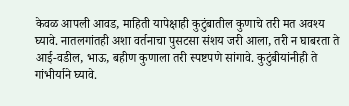केवळ आपली आवड, माहिती यापेक्षाही कुटुंबातील कुणाचे तरी मत अवश्य घ्यावे. नातलगांतही अशा वर्तनाचा पुसटसा संशय जरी आला, तरी न घाबरता ते आई-वडील, भाऊ, बहीण कुणाला तरी स्पष्टपणे सांगावे. कुटुंबीयांनीही ते गांभीर्याने घ्यावे.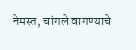नेमस्त, चांगले वागण्याचे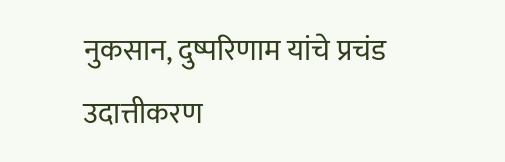नुकसान, दुष्परिणाम यांचे प्रचंड उदात्तीकरण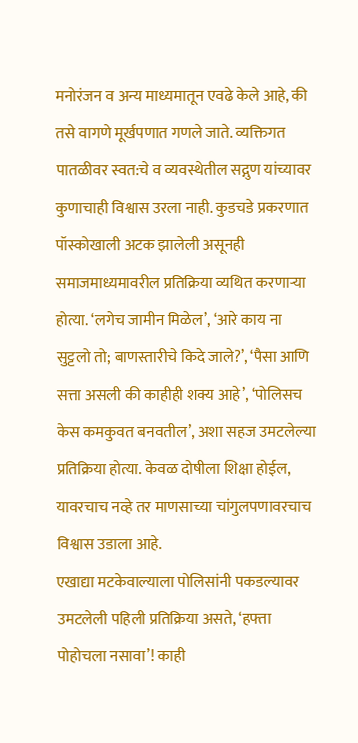मनोरंजन व अन्य माध्यमातून एवढे केले आहे, की तसे वागणे मूर्खपणात गणले जाते. व्यक्तिगत पातळीवर स्वत:चे व व्यवस्थेतील सद्गुण यांच्यावर कुणाचाही विश्वास उरला नाही. कुडचडे प्रकरणात पॉस्कोखाली अटक झालेली असूनही समाजमाध्यमावरील प्रतिक्रिया व्यथित करणाऱ्या होत्या. ‘लगेच जामीन मिळेल’, ‘आरे काय ना सुट्टलो तो; बाणस्तारीचे किदे जाले?’, ‘पैसा आणि सत्ता असली की काहीही शक्य आहे’, ‘पोलिसच केस कमकुवत बनवतील’, अशा सहज उमटलेल्या प्रतिक्रिया होत्या. केवळ दोषीला शिक्षा होईल, यावरचाच नव्हे तर माणसाच्या चांगुलपणावरचाच विश्वास उडाला आहे.
एखाद्या मटकेवाल्याला पोलिसांनी पकडल्यावर उमटलेली पहिली प्रतिक्रिया असते, ‘हफ्ता पोहोचला नसावा’! काही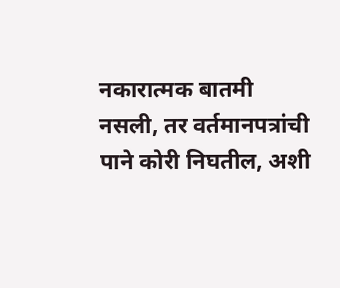नकारात्मक बातमी नसली, तर वर्तमानपत्रांची पाने कोरी निघतील, अशी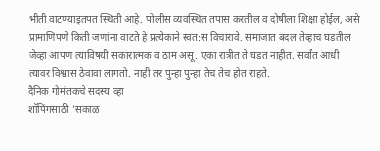भीती वाटण्याइतपत स्थिती आहे. पोलीस व्यवस्थित तपास करतील व दोषीला शिक्षा होईल, असे प्रामाणिपणे किती जणांना वाटते हे प्रत्येकाने स्वत:स विचारावे. समाजात बदल तेव्हाच घडतील जेव्हा आपण त्याविषयी सकारात्मक व ठाम असू. एका रात्रीत ते घडत नाहीत. सर्वांत आधी त्यावर विश्वास ठेवावा लागतो. नाही तर पुन्हा पुन्हा तेच तेच होत राहते.
दैनिक गोमंतकचे सदस्य व्हा
शॉपिंगसाठी 'सकाळ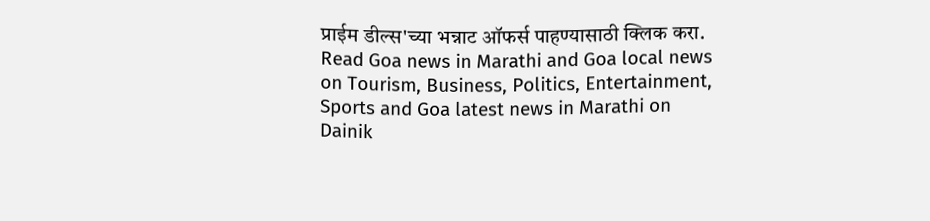प्राईम डील्स'च्या भन्नाट ऑफर्स पाहण्यासाठी क्लिक करा.
Read Goa news in Marathi and Goa local news on Tourism, Business, Politics, Entertainment, Sports and Goa latest news in Marathi on Dainik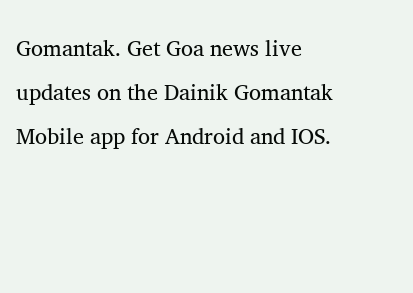Gomantak. Get Goa news live updates on the Dainik Gomantak Mobile app for Android and IOS.